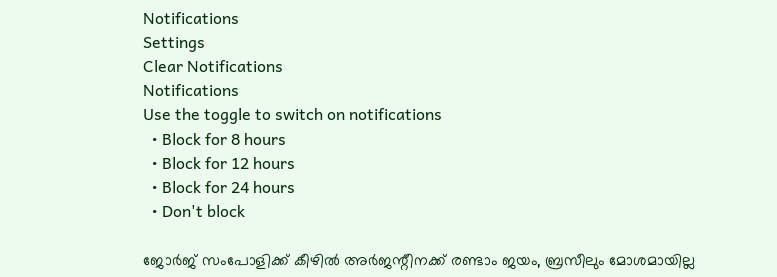Notifications
Settings
Clear Notifications
Notifications
Use the toggle to switch on notifications
  • Block for 8 hours
  • Block for 12 hours
  • Block for 24 hours
  • Don't block

ജോര്‍ജ് സംപോളിക്ക് കീഴില്‍ അര്‍ജന്റീനക്ക് രണ്ടാം ജയം, ബ്രസീലും മോശമായില്ല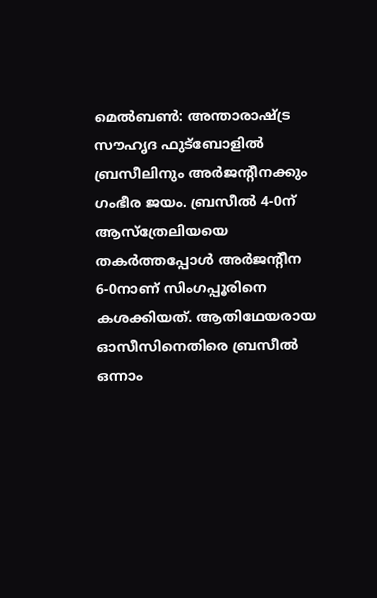മെല്‍ബണ്‍: അന്താരാഷ്ട്ര സൗഹൃദ ഫുട്‌ബോളില്‍ ബ്രസീലിനും അര്‍ജന്റീനക്കും ഗംഭീര ജയം. ബ്രസീല്‍ 4-0ന് ആസ്‌ത്രേലിയയെ തകര്‍ത്തപ്പോള്‍ അര്‍ജന്റീന 6-0നാണ് സിംഗപ്പൂരിനെ കശക്കിയത്. ആതിഥേയരായ ഓസീസിനെതിരെ ബ്രസീല്‍ ഒന്നാം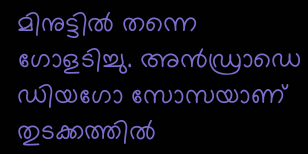മിനുട്ടില്‍ തന്നെ ഗോളടിച്ചു. അന്‍ഡ്രാഡെ ഡിയഗോ സോസയാണ് തുടക്കത്തില്‍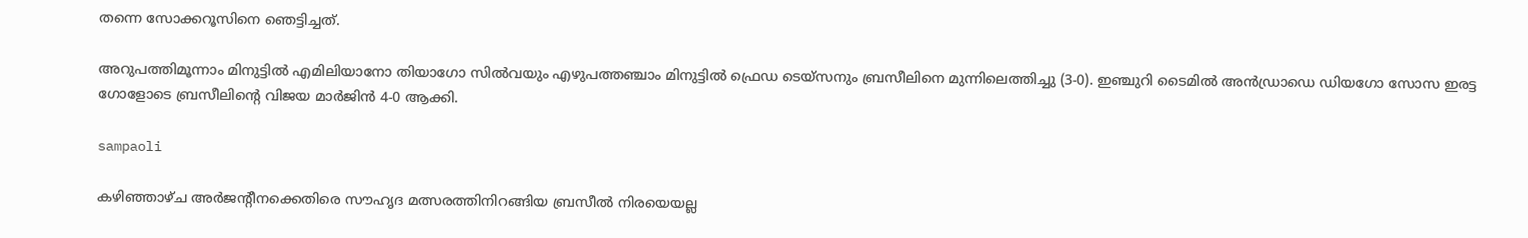തന്നെ സോക്കറൂസിനെ ഞെട്ടിച്ചത്.

അറുപത്തിമൂന്നാം മിനുട്ടില്‍ എമിലിയാനോ തിയാഗോ സില്‍വയും എഴുപത്തഞ്ചാം മിനുട്ടില്‍ ഫ്രെഡ ടെയ്‌സനും ബ്രസീലിനെ മുന്നിലെത്തിച്ചു (3-0). ഇഞ്ചുറി ടൈമില്‍ അന്‍ഡ്രാഡെ ഡിയഗോ സോസ ഇരട്ട ഗോളോടെ ബ്രസീലിന്റെ വിജയ മാര്‍ജിന്‍ 4-0 ആക്കി.

sampaoli

കഴിഞ്ഞാഴ്ച അര്‍ജന്റീനക്കെതിരെ സൗഹൃദ മത്സരത്തിനിറങ്ങിയ ബ്രസീല്‍ നിരയെയല്ല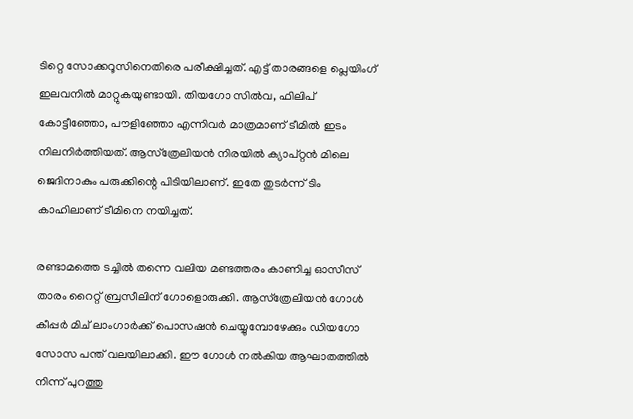ടിറ്റെ സോക്കറൂസിനെതിരെ പരീക്ഷിച്ചത്. എട്ട് താരങ്ങളെ പ്ലെയിംഗ് ഇലവനില്‍ മാറ്റുകയുണ്ടായി. തിയഗോ സില്‍വ, ഫിലിപ് കോട്ടീഞ്ഞോ, പൗളിഞ്ഞോ എന്നിവര്‍ മാത്രമാണ് ടീമില്‍ ഇടം നിലനിര്‍ത്തിയത്. ആസ്‌ത്രേലിയന്‍ നിരയില്‍ ക്യാപ്റ്റന്‍ മിലെ ജെദിനാകും പരുക്കിന്റെ പിടിയിലാണ്. ഇതേ തുടര്‍ന്ന് ടിം കാഹിലാണ് ടീമിനെ നയിച്ചത്.

രണ്ടാമത്തെ ടച്ചില്‍ തന്നെ വലിയ മണ്ടത്തരം കാണിച്ച ഓസീസ് താരം റൈറ്റ് ബ്രസീലിന് ഗോളൊരുക്കി. ആസ്‌ത്രേലിയന്‍ ഗോള്‍ കീപ്പര്‍ മിച് ലാംഗാര്‍ക്ക് പൊസഷന്‍ ചെയ്യുമ്പോഴേക്കും ഡിയഗോ സോസ പന്ത് വലയിലാക്കി. ഈ ഗോള്‍ നല്‍കിയ ആഘാതത്തില്‍ നിന്ന് പുറത്തു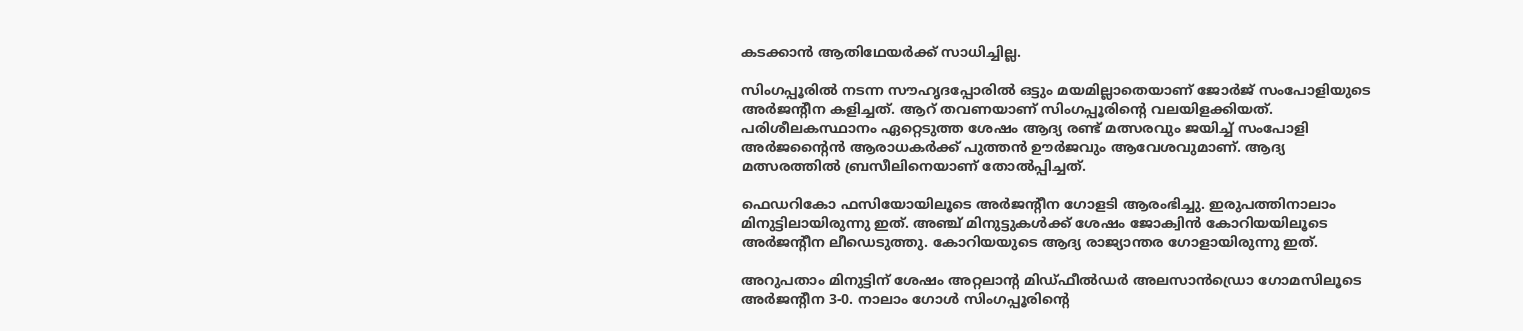കടക്കാന്‍ ആതിഥേയര്‍ക്ക് സാധിച്ചില്ല.

സിംഗപ്പൂരില്‍ നടന്ന സൗഹൃദപ്പോരില്‍ ഒട്ടും മയമില്ലാതെയാണ് ജോര്‍ജ് സംപോളിയുടെ അര്‍ജന്റീന കളിച്ചത്. ആറ് തവണയാണ് സിംഗപ്പൂരിന്റെ വലയിളക്കിയത്. പരിശീലകസ്ഥാനം ഏറ്റെടുത്ത ശേഷം ആദ്യ രണ്ട് മത്സരവും ജയിച്ച് സംപോളി അര്‍ജന്റൈന്‍ ആരാധകര്‍ക്ക് പുത്തന്‍ ഊര്‍ജവും ആവേശവുമാണ്. ആദ്യ മത്സരത്തില്‍ ബ്രസീലിനെയാണ് തോല്‍പ്പിച്ചത്.

ഫെഡറികോ ഫസിയോയിലൂടെ അര്‍ജന്റീന ഗോളടി ആരംഭിച്ചു. ഇരുപത്തിനാലാം മിനുട്ടിലായിരുന്നു ഇത്. അഞ്ച് മിനുട്ടുകള്‍ക്ക് ശേഷം ജോക്വിന്‍ കോറിയയിലൂടെ അര്‍ജന്റീന ലീഡെടുത്തു. കോറിയയുടെ ആദ്യ രാജ്യാന്തര ഗോളായിരുന്നു ഇത്.

അറുപതാം മിനുട്ടിന് ശേഷം അറ്റലാന്റ മിഡ്ഫീല്‍ഡര്‍ അലസാന്‍ഡ്രൊ ഗോമസിലൂടെ അര്‍ജന്റീന 3-0. നാലാം ഗോള്‍ സിംഗപ്പൂരിന്റെ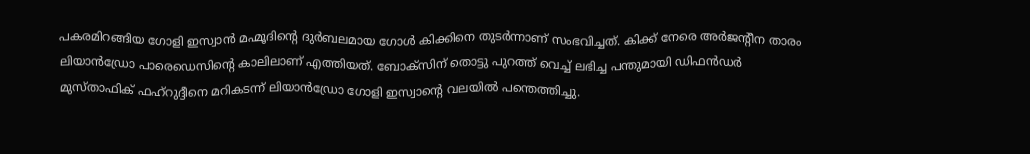പകരമിറങ്ങിയ ഗോളി ഇസ്വാന്‍ മഹ്മൂദിന്റെ ദുര്‍ബലമായ ഗോള്‍ കിക്കിനെ തുടര്‍ന്നാണ് സംഭവിച്ചത്. കിക്ക് നേരെ അര്‍ജന്റീന താരം ലിയാന്‍ഡ്രോ പാരെഡെസിന്റെ കാലിലാണ് എത്തിയത്. ബോക്‌സിന് തൊട്ടു പുറത്ത് വെച്ച് ലഭിച്ച പന്തുമായി ഡിഫന്‍ഡര്‍ മുസ്താഫിക് ഫഹ്‌റുദ്ദീനെ മറികടന്ന് ലിയാന്‍ഡ്രോ ഗോളി ഇസ്വാന്റെ വലയില്‍ പന്തെത്തിച്ചു.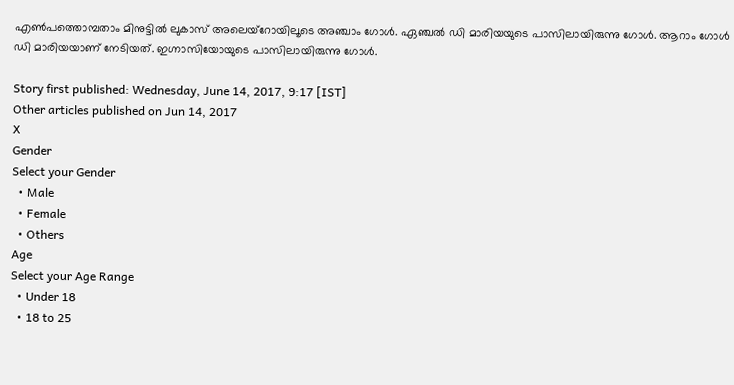എണ്‍പത്തൊമ്പതാം മിനുട്ടില്‍ ലുകാസ് അലെയ്‌റോയിലൂടെ അഞ്ചാം ഗോള്‍. ഏഞ്ചല്‍ ഡി മാരിയയുടെ പാസിലായിരുന്നു ഗോള്‍. ആറാം ഗോള്‍ ഡി മാരിയയാണ് നേടിയത്. ഇഗ്നാസിയോയുടെ പാസിലായിരുന്നു ഗോള്‍.

Story first published: Wednesday, June 14, 2017, 9:17 [IST]
Other articles published on Jun 14, 2017
X
Gender
Select your Gender
  • Male
  • Female
  • Others
Age
Select your Age Range
  • Under 18
  • 18 to 25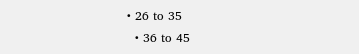• 26 to 35
  • 36 to 45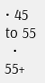• 45 to 55
  • 55+